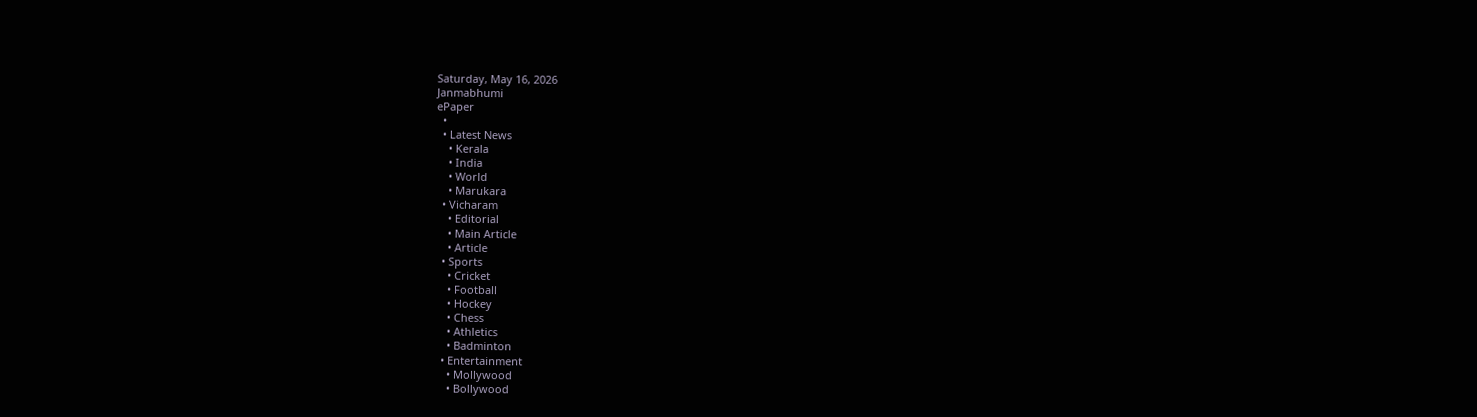Saturday, May 16, 2026
Janmabhumi
ePaper
  •
  • Latest News
    • Kerala
    • India
    • World
    • Marukara
  • Vicharam
    • Editorial
    • Main Article
    • Article
  • Sports
    • Cricket
    • Football
    • Hockey
    • Chess
    • Athletics
    • Badminton
  • Entertainment
    • Mollywood
    • Bollywood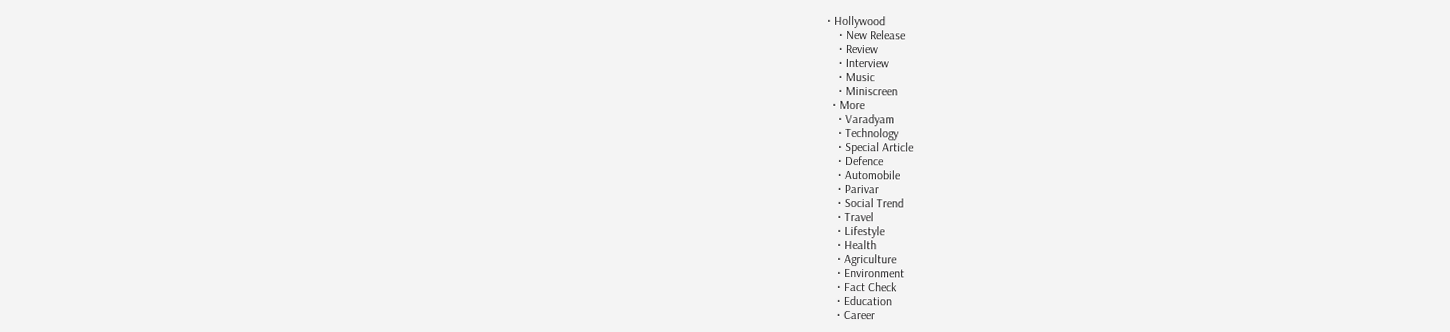• Hollywood
    • New Release
    • Review
    • Interview
    • Music
    • Miniscreen
  • More
    • Varadyam
    • Technology
    • Special Article
    • Defence
    • Automobile
    • Parivar
    • Social Trend
    • Travel
    • Lifestyle
    • Health
    • Agriculture
    • Environment
    • Fact Check
    • Education
    • Career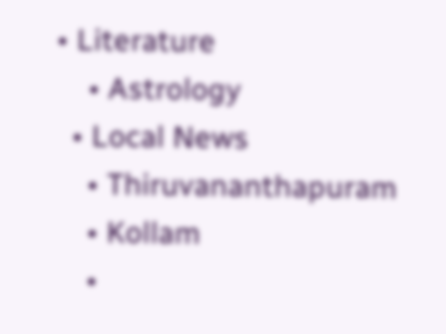• Literature
    • Astrology
  • Local News
    • Thiruvananthapuram
    • Kollam
    •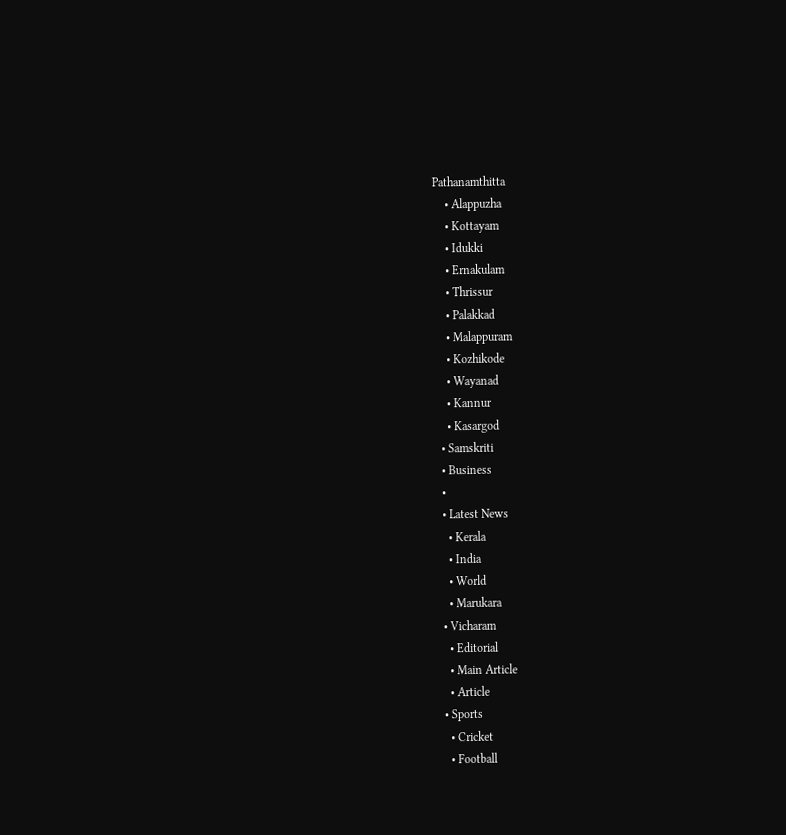Pathanamthitta
    • Alappuzha
    • Kottayam
    • Idukki
    • Ernakulam
    • Thrissur
    • Palakkad
    • Malappuram
    • Kozhikode
    • Wayanad
    • Kannur
    • Kasargod
  • Samskriti
  • Business
  •
  • Latest News
    • Kerala
    • India
    • World
    • Marukara
  • Vicharam
    • Editorial
    • Main Article
    • Article
  • Sports
    • Cricket
    • Football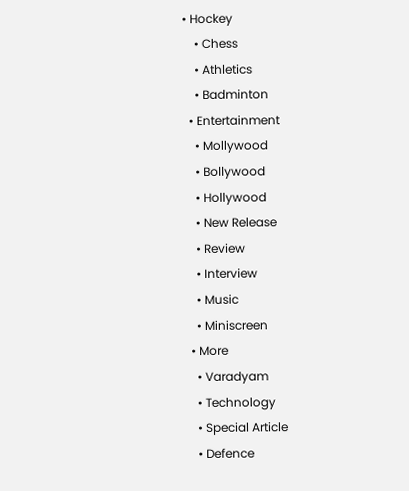• Hockey
    • Chess
    • Athletics
    • Badminton
  • Entertainment
    • Mollywood
    • Bollywood
    • Hollywood
    • New Release
    • Review
    • Interview
    • Music
    • Miniscreen
  • More
    • Varadyam
    • Technology
    • Special Article
    • Defence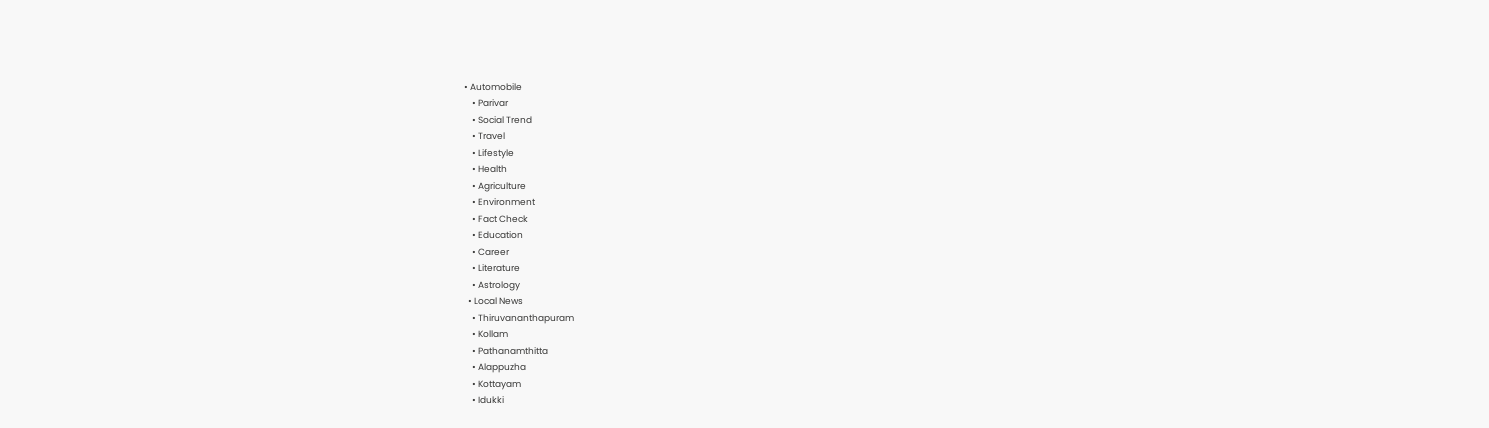• Automobile
    • Parivar
    • Social Trend
    • Travel
    • Lifestyle
    • Health
    • Agriculture
    • Environment
    • Fact Check
    • Education
    • Career
    • Literature
    • Astrology
  • Local News
    • Thiruvananthapuram
    • Kollam
    • Pathanamthitta
    • Alappuzha
    • Kottayam
    • Idukki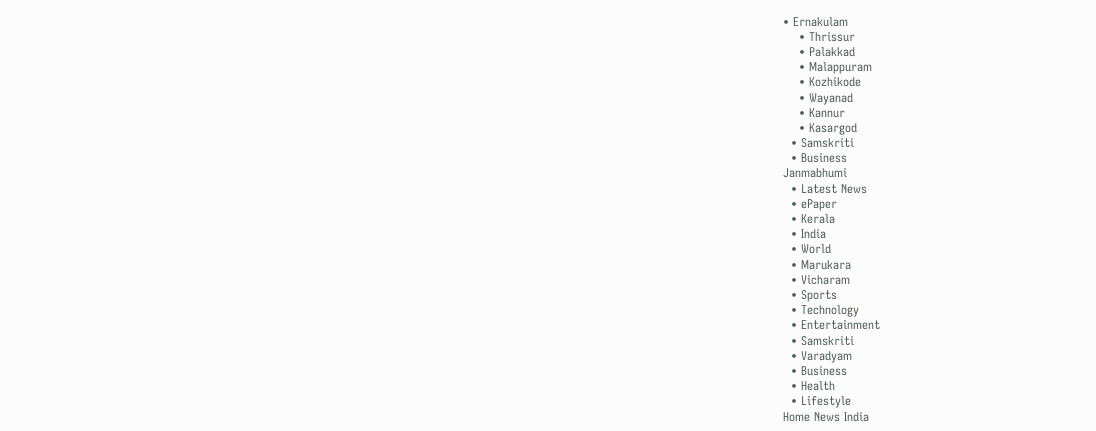• Ernakulam
    • Thrissur
    • Palakkad
    • Malappuram
    • Kozhikode
    • Wayanad
    • Kannur
    • Kasargod
  • Samskriti
  • Business
Janmabhumi
  • Latest News
  • ePaper
  • Kerala
  • India
  • World
  • Marukara
  • Vicharam
  • Sports
  • Technology
  • Entertainment
  • Samskriti
  • Varadyam
  • Business
  • Health
  • Lifestyle
Home News India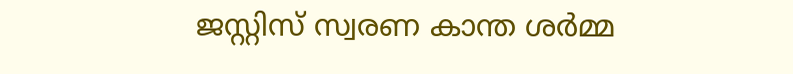ജസ്റ്റിസ് സ്വരണ കാന്ത ശർമ്മ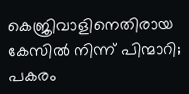കെജ്രിവാളിനെതിരായ കേസിൽ നിന്ന് പിന്മാറി; പകരം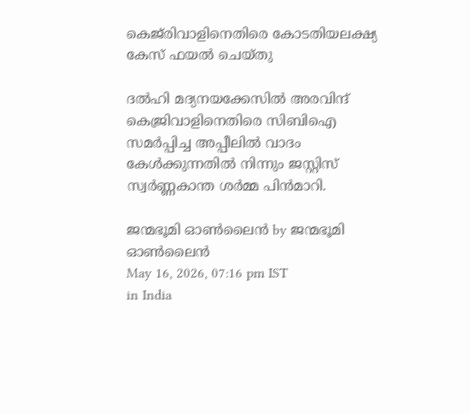കെജ്‌രിവാളിനെതിരെ കോടതിയലക്ഷ്യ കേസ് ഫയൽ ചെയ്തു

ദല്‍ഹി മദ്യനയക്കേസില്‍ അരവിന്ദ് കെജ്രിവാളിനെതിരെ സിബിഐ സമര്‍പ്പിച്ച അപ്പീലില്‍ വാദം കേള്‍ക്കുന്നതില്‍ നിന്നും ജസ്റ്റിസ് സ്വര്‍ണ്ണകാന്ത ശര്‍മ്മ പിന്‍മാറി.

ജന്മഭൂമി ഓണ്‍ലൈന്‍ by ജന്മഭൂമി ഓണ്‍ലൈന്‍
May 16, 2026, 07:16 pm IST
in India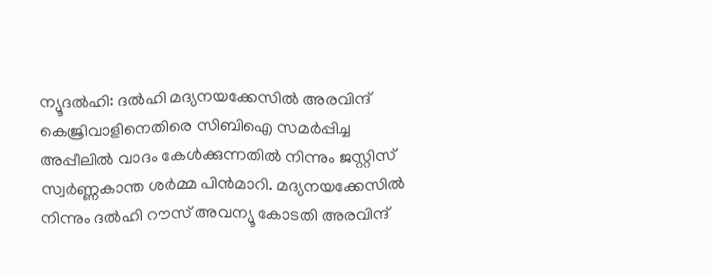ന്യൂദല്‍ഹി: ദല്‍ഹി മദ്യനയക്കേസില്‍ അരവിന്ദ് കെജ്രിവാളിനെതിരെ സിബിഐ സമര്‍പ്പിച്ച അപ്പീലില്‍ വാദം കേള്‍ക്കുന്നതില്‍ നിന്നും ജസ്റ്റിസ് സ്വര്‍ണ്ണകാന്ത ശര്‍മ്മ പിന്‍മാറി. മദ്യനയക്കേസില്‍ നിന്നും ദല്‍ഹി റൗസ് അവന്യൂ കോടതി അരവിന്ദ്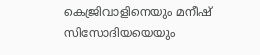കെജ്രിവാളിനെയും മനീഷ് സിസോദിയയെയും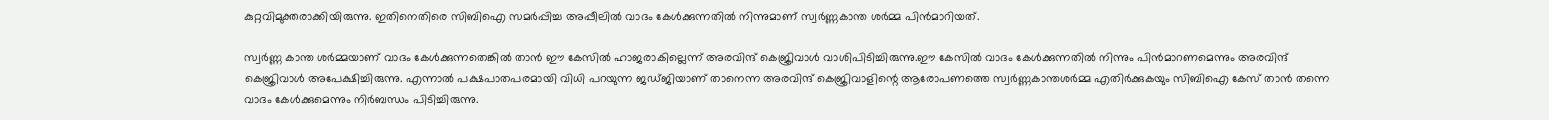കുറ്റവിമുക്തരാക്കിയിരുന്നു. ഇതിനെതിരെ സിബിഐ സമര്‍പ്പിച്ച അപ്പീലില്‍ വാദം കേള്‍ക്കുന്നതില്‍ നിന്നുമാണ് സ്വര്‍ണ്ണകാന്ത ശര്‍മ്മ പിന്‍മാറിയത്.

സ്വര്‍ണ്ണ കാന്ത ശര്‍മ്മയാണ് വാദം കേള്‍ക്കുന്നതെങ്കില്‍ താന്‍ ഈ കേസില്‍ ഹാജരാകില്ലെന്ന് അരവിന്ദ് കെജ്രിവാള്‍ വാശിപിടിച്ചിരുന്നു.ഈ കേസില്‍ വാദം കേള്‍ക്കുന്നതില്‍ നിന്നും പിന്‍മാറണമെന്നും അരവിന്ദ് കെജ്രിവാള്‍ അപേക്ഷിച്ചിരുന്നു. എന്നാല്‍ പക്ഷപാതപരമായി വിധി പറയുന്ന ജഡ്ജിയാണ് താനെന്ന അരവിന്ദ് കെജ്രിവാളിന്റെ ആരോപണത്തെ സ്വര്‍ണ്ണകാന്തശര്‍മ്മ എതിര്‍ക്കുകയും സിബിഐ കേസ് താന്‍ തന്നെ വാദം കേള്‍ക്കുമെന്നും നിര്‍ബന്ധം പിടിച്ചിരുന്നു.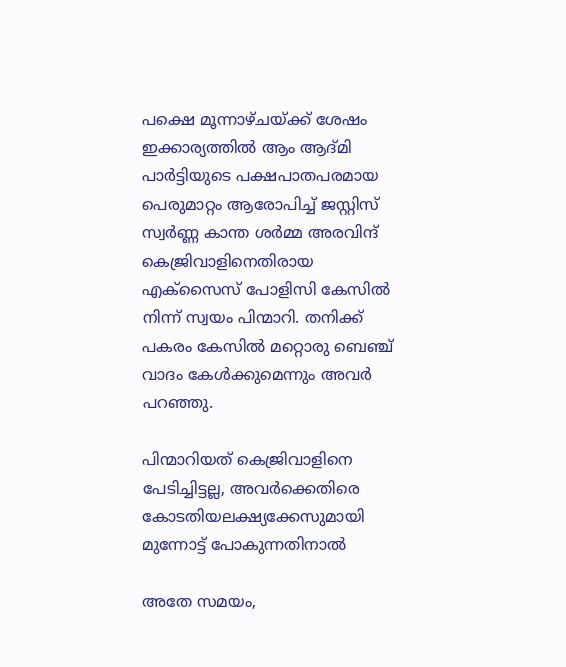പക്ഷെ മൂന്നാഴ്ചയ്‌ക്ക് ശേഷം ഇക്കാര്യത്തില്‍ ആം ആദ്മി പാര്‍ട്ടിയുടെ പക്ഷപാതപരമായ പെരുമാറ്റം ആരോപിച്ച് ജസ്റ്റിസ് സ്വർണ്ണ കാന്ത ശർമ്മ അരവിന്ദ് കെജ്രിവാളിനെതിരായ എക്സൈസ് പോളിസി കേസിൽ നിന്ന് സ്വയം പിന്മാറി. തനിക്ക് പകരം കേസില്‍ മറ്റൊരു ബെഞ്ച് വാദം കേള്‍ക്കുമെന്നും അവര്‍ പറഞ്ഞു.

പിന്മാറിയത് കെജ്രിവാളിനെ പേടിച്ചിട്ടല്ല, അവര്‍ക്കെതിരെ കോടതിയലക്ഷ്യക്കേസുമായി മുന്നോട്ട് പോകുന്നതിനാല്‍

അതേ സമയം,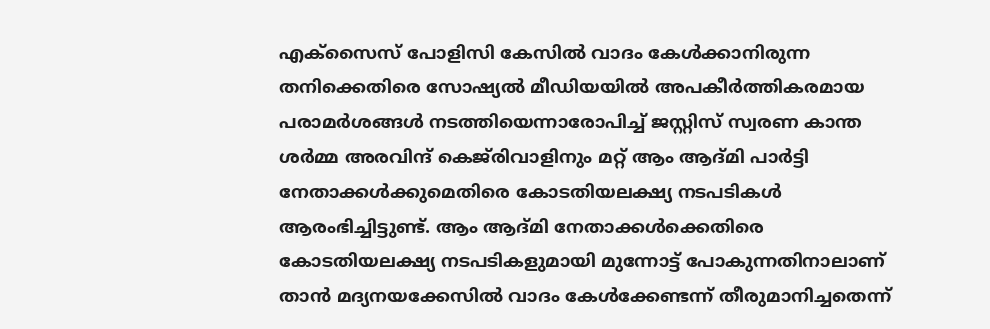എക്‌സൈസ് പോളിസി കേസില്‍ വാദം കേള്‍ക്കാനിരുന്ന തനിക്കെതിരെ സോഷ്യൽ മീഡിയയിൽ അപകീർത്തികരമായ പരാമർശങ്ങൾ നടത്തിയെന്നാരോപിച്ച് ജസ്റ്റിസ് സ്വരണ കാന്ത ശർമ്മ അരവിന്ദ് കെജ്‌രിവാളിനും മറ്റ് ആം ആദ്മി പാർട്ടി നേതാക്കൾക്കുമെതിരെ കോടതിയലക്ഷ്യ നടപടികൾ ആരംഭിച്ചിട്ടുണ്ട്. ആം ആദ്മി നേതാക്കള്‍ക്കെതിരെ കോടതിയലക്ഷ്യ നടപടികളുമായി മുന്നോട്ട് പോകുന്നതിനാലാണ് താന്‍ മദ്യനയക്കേസില്‍ വാദം കേള്‍ക്കേണ്ടന്ന് തീരുമാനിച്ചതെന്ന്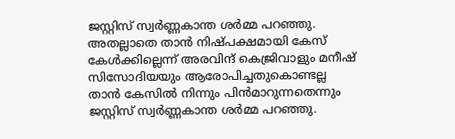ജസ്റ്റിസ് സ്വര്‍ണ്ണകാന്ത ശര്‍മ്മ പറഞ്ഞു. അതല്ലാതെ താന്‍ നിഷ്പക്ഷമായി കേസ് കേള്‍ക്കില്ലെന്ന് അരവിന്ദ് കെജ്രിവാളും മനീഷ് സിസോദിയയും ആരോപിച്ചതുകൊണ്ടല്ല താന്‍ കേസില്‍ നിന്നും പിന്‍മാറുന്നതെന്നും ജസ്റ്റിസ് സ്വര്‍ണ്ണകാന്ത ശര്‍മ്മ പറഞ്ഞു.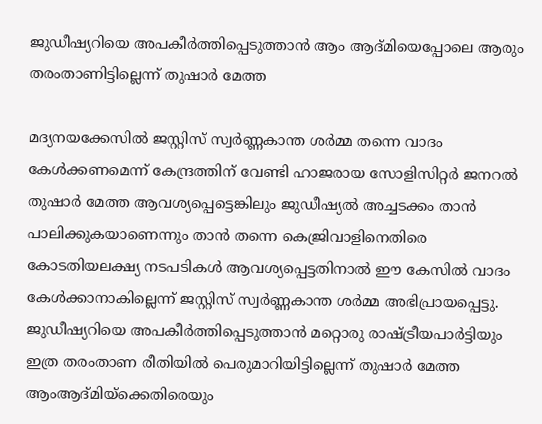ജുഡീഷ്യറിയെ അപകീര്‍ത്തിപ്പെടുത്താന്‍ ആം ആദ്മിയെപ്പോലെ ആരും തരംതാണിട്ടില്ലെന്ന് തുഷാര്‍ മേത്ത

മദ്യനയക്കേസില്‍ ജസ്റ്റിസ് സ്വര്‍ണ്ണകാന്ത ശര്‍മ്മ തന്നെ വാദം കേള്‍ക്കണമെന്ന് കേന്ദ്രത്തിന് വേണ്ടി ഹാജരായ സോളിസിറ്റര്‍ ജനറല്‍ തുഷാര്‍ മേത്ത ആവശ്യപ്പെട്ടെങ്കിലും ജുഡീഷ്യല്‍ അച്ചടക്കം താന്‍ പാലിക്കുകയാണെന്നും താന്‍ തന്നെ കെജ്രിവാളിനെതിരെ കോടതിയലക്ഷ്യ നടപടികള്‍ ആവശ്യപ്പെട്ടതിനാല്‍ ഈ കേസില്‍ വാദം കേള്‍ക്കാനാകില്ലെന്ന് ജസ്റ്റിസ് സ്വര്‍ണ്ണകാന്ത ശര്‍മ്മ അഭിപ്രായപ്പെട്ടു. ജുഡീഷ്യറിയെ അപകീര്‍ത്തിപ്പെടുത്താന്‍ മറ്റൊരു രാഷ്‌ട്രീയപാര്‍ട്ടിയും ഇത്ര തരംതാണ രീതിയില്‍ പെരുമാറിയിട്ടില്ലെന്ന് തുഷാര്‍ മേത്ത ആംആദ്മിയ്‌ക്കെതിരെയും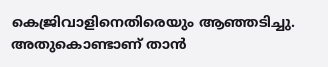കെജ്രിവാളിനെതിരെയും ആഞ്ഞടിച്ചു. അതുകൊണ്ടാണ് താന്‍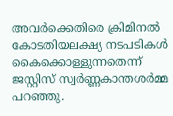അവര്‍ക്കെതിരെ ക്രിമിനല്‍ കോടതിയലക്ഷ്യ നടപടികള്‍ കൈക്കൊള്ളുന്നതെന്ന് ജസ്റ്റിസ് സ്വര്‍ണ്ണകാന്തശര്‍മ്മ പറഞ്ഞു.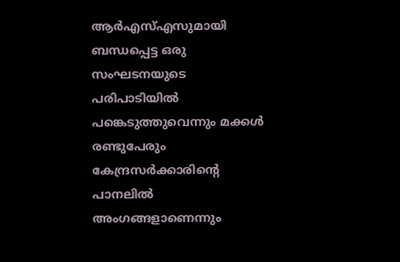ആര്‍എസ്എസുമായി ബന്ധപ്പെട്ട ഒരു സംഘടനയുടെ പരിപാടിയില്‍ പങ്കെടുത്തുവെന്നും മക്കള്‍ രണ്ടുപേരും കേന്ദ്രസര്‍ക്കാരിന്റെ പാനലില്‍ അംഗങ്ങളാണെന്നും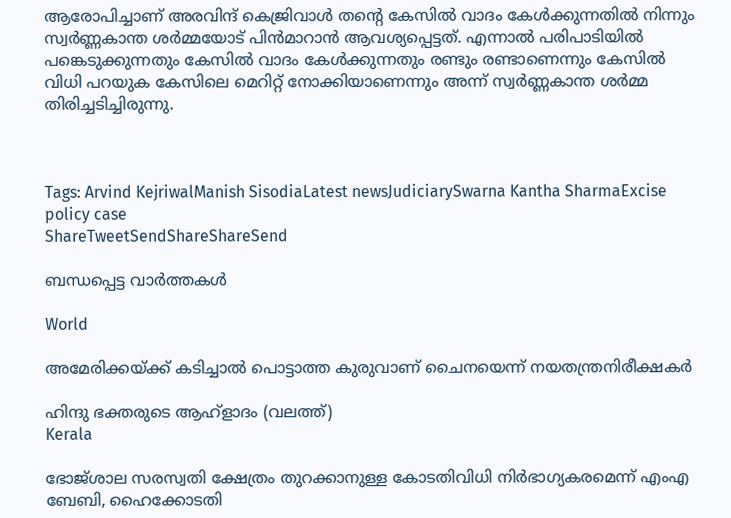ആരോപിച്ചാണ് അരവിന്ദ് കെജ്രിവാള്‍ തന്റെ കേസില്‍ വാദം കേള്‍ക്കുന്നതില്‍ നിന്നും സ്വര്‍ണ്ണകാന്ത ശര്‍മ്മയോട് പിന്‍മാറാന്‍ ആവശ്യപ്പെട്ടത്. എന്നാല്‍ പരിപാടിയില്‍ പങ്കെടുക്കുന്നതും കേസില്‍ വാദം കേള്‍ക്കുന്നതും രണ്ടും രണ്ടാണെന്നും കേസില്‍ വിധി പറയുക കേസിലെ മെറിറ്റ് നോക്കിയാണെന്നും അന്ന് സ്വര്‍ണ്ണകാന്ത ശര്‍മ്മ തിരിച്ചടിച്ചിരുന്നു.



Tags: Arvind KejriwalManish SisodiaLatest newsJudiciarySwarna Kantha SharmaExcise policy case
ShareTweetSendShareShareSend

ബന്ധപ്പെട്ട വാര്‍ത്തകള്‍

World

അമേരിക്കയ്‌ക്ക് കടിച്ചാല്‍ പൊട്ടാത്ത കുരുവാണ് ചൈനയെന്ന് നയതന്ത്രനിരീക്ഷകര്‍

ഹിന്ദു ഭക്തരുടെ ആഹ്ളാദം (വലത്ത്)
Kerala

ഭോജ്ശാല സരസ്വതി ക്ഷേത്രം തുറക്കാനുള്ള കോടതിവിധി നിര്‍ഭാഗ്യകരമെന്ന് എംഎ ബേബി, ഹൈക്കോടതി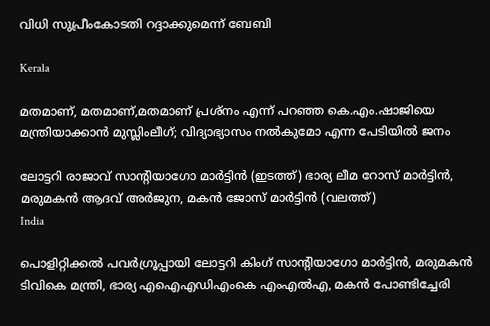വിധി സുപ്രീംകോടതി റദ്ദാക്കുമെന്ന് ബേബി

Kerala

മതമാണ്, മതമാണ്,മതമാണ് പ്രശ്നം എന്ന് പറഞ്ഞ കെ.എം.ഷാജിയെ മന്ത്രിയാക്കാന്‍ മുസ്ലിംലീഗ്; വിദ്യാഭ്യാസം നല്‍കുമോ എന്ന പേടിയില്‍ ജനം

ലോട്ടറി രാജാവ് സാന്‍റിയാഗോ മാര്‍ട്ടിന്‍ (ഇടത്ത്) ഭാര്യ ലീമ റോസ് മാര്‍ട്ടിന്‍, മരുമകന്‍ ആദവ് അര്‍ജുന, മകന്‍ ജോസ് മാര്‍ട്ടിന്‍ (വലത്ത്)
India

പൊളിറ്റിക്കല്‍ പവര്‍ഗ്രൂപ്പായി ലോട്ടറി കിംഗ് സാന്‍റിയാഗോ മാര്‍ട്ടിന്‍, മരുമകന്‍ ടിവികെ മന്ത്രി, ഭാര്യ എഐഎഡിഎംകെ എംഎല്‍എ, മകന്‍ പോണ്ടിച്ചേരി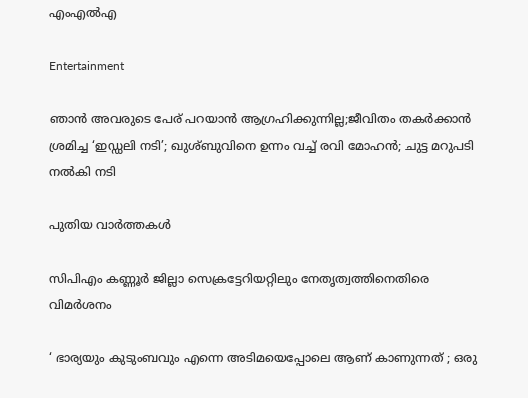എംഎല്‍എ

Entertainment

ഞാന്‍ അവരുടെ പേര് പറയാന്‍ ആഗ്രഹിക്കുന്നില്ല;ജീവിതം തകര്‍ക്കാന്‍ ശ്രമിച്ച ‘ഇഡ്ഡലി നടി’; ഖുശ്ബുവിനെ ഉന്നം വച്ച് രവി മോഹന്‍; ചുട്ട മറുപടി നല്‍കി നടി

പുതിയ വാര്‍ത്തകള്‍

സിപിഎം കണ്ണൂര്‍ ജില്ലാ സെക്രട്ടേറിയറ്റിലും നേതൃത്വത്തിനെതിരെ വിമര്‍ശനം

‘ ഭാര്യയും കുടുംബവും എന്നെ അടിമയെപ്പോലെ ആണ് കാണുന്നത് ; ഒരു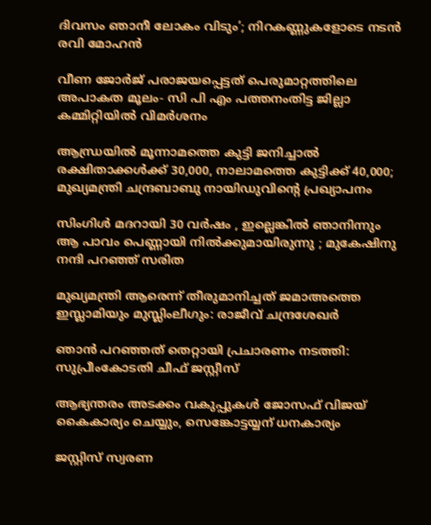ദിവസം ഞാനീ ലോകം വിടും’; നിറകണ്ണുകളോടെ നടന്‍ രവി മോഹൻ

വീണ ജോര്‍ജ് പരാജയപ്പെട്ടത് പെരുമാറ്റത്തിലെ അപാകത മൂലം- സി പി എം പത്തനംതിട്ട ജില്ലാ കമ്മിറ്റിയില്‍ വിമര്‍ശനം

ആന്ധ്രയിൽ മൂന്നാമത്തെ കുട്ടി ജനിച്ചാൽ രക്ഷിതാക്കൾക്ക് 30,000, നാലാമത്തെ കുട്ടിക്ക് 40,000; മുഖ്യമന്ത്രി ചന്ദ്രബാബു നായിഡുവിന്റെ പ്രഖ്യാപനം

സിംഗിൾ മദറായി 30 വർഷം , ഇല്ലെങ്കിൽ ഞാനിന്നും ആ പാവം പെണ്ണായി നിൽക്കുമായിരുന്നു ; മുകേഷിനു നന്ദി പറഞ്ഞ് സരിത

മുഖ്യമന്ത്രി ആരെന്ന് തീരുമാനിച്ചത് ജമാഅത്തെ ഇസ്ലാമിയും മുസ്ലിംലീഗും: രാജീവ് ചന്ദ്രശേഖര്‍

ഞാൻ പറഞ്ഞത് തെറ്റായി പ്രചാരണം നടത്തി: സുപ്രീംകോടതി ചീഫ് ജസ്റ്റീസ്

ആഭ്യന്തരം അടക്കം വകുപ്പുകള്‍ ജോസഫ് വിജയ് കൈകാര്യം ചെയ്യും, സെങ്കോട്ടയ്യന് ധനകാര്യം

ജസ്റ്റിസ് സ്വരണ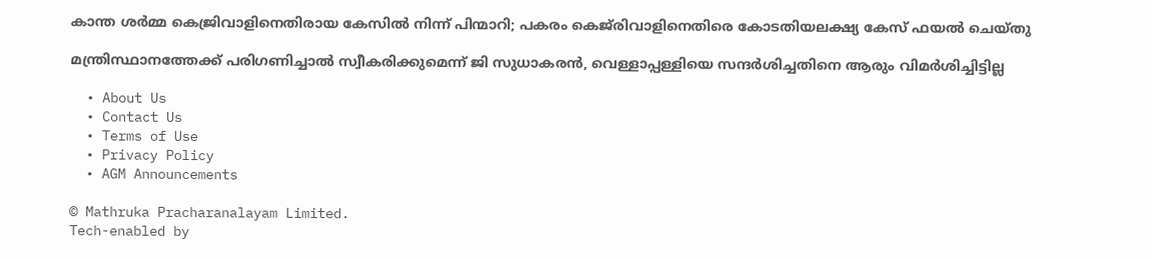കാന്ത ശർമ്മ കെജ്രിവാളിനെതിരായ കേസിൽ നിന്ന് പിന്മാറി; പകരം കെജ്‌രിവാളിനെതിരെ കോടതിയലക്ഷ്യ കേസ് ഫയൽ ചെയ്തു

മന്ത്രിസ്ഥാനത്തേക്ക് പരിഗണിച്ചാല്‍ സ്വീകരിക്കുമെന്ന് ജി സുധാകരന്‍, വെള്ളാപ്പള്ളിയെ സന്ദര്‍ശിച്ചതിനെ ആരും വിമര്‍ശിച്ചിട്ടില്ല

  • About Us
  • Contact Us
  • Terms of Use
  • Privacy Policy
  • AGM Announcements

© Mathruka Pracharanalayam Limited.
Tech-enabled by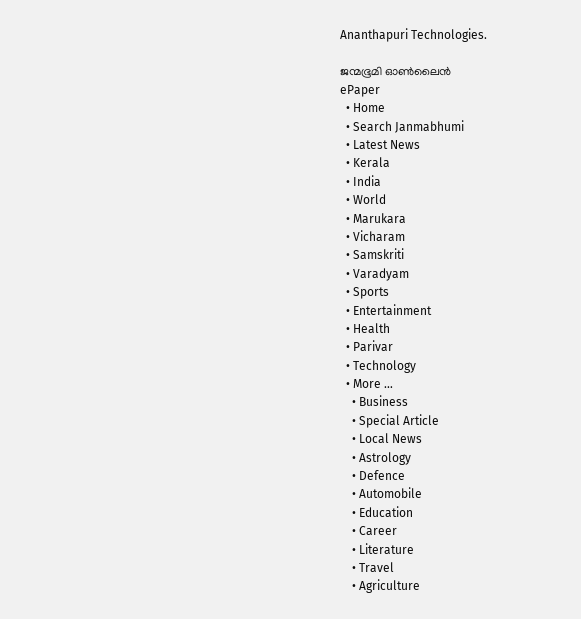Ananthapuri Technologies.

ജന്മഭൂമി ഓണ്‍ലൈന്‍
ePaper
  • Home
  • Search Janmabhumi
  • Latest News
  • Kerala
  • India
  • World
  • Marukara
  • Vicharam
  • Samskriti
  • Varadyam
  • Sports
  • Entertainment
  • Health
  • Parivar
  • Technology
  • More …
    • Business
    • Special Article
    • Local News
    • Astrology
    • Defence
    • Automobile
    • Education
    • Career
    • Literature
    • Travel
    • Agriculture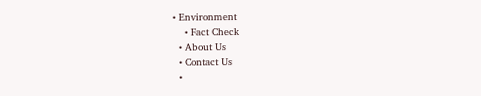• Environment
    • Fact Check
  • About Us
  • Contact Us
  •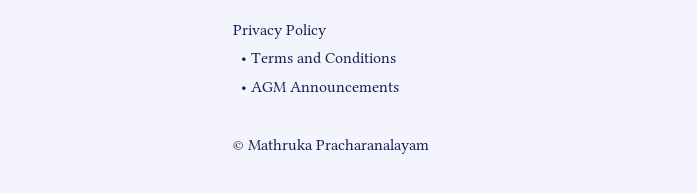Privacy Policy
  • Terms and Conditions
  • AGM Announcements

© Mathruka Pracharanalayam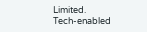Limited.
Tech-enabled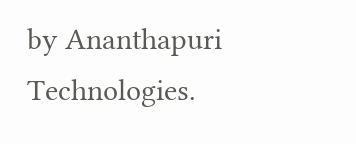by Ananthapuri Technologies.